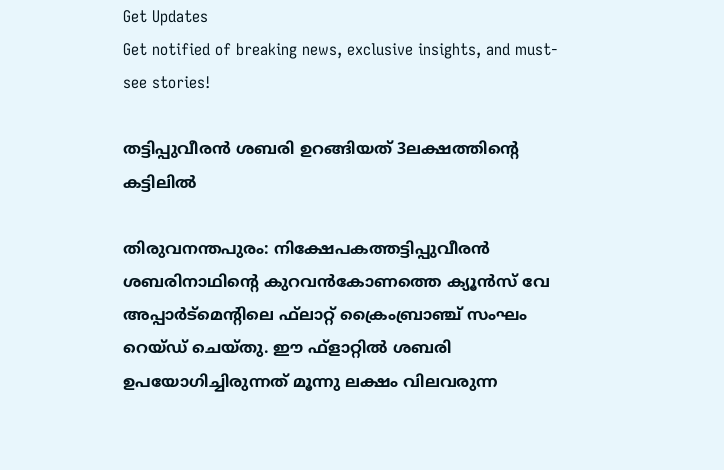Get Updates
Get notified of breaking news, exclusive insights, and must-see stories!

തട്ടിപ്പുവീരന്‍ ശബരി ഉറങ്ങിയത്‌ 3ലക്ഷത്തിന്റെ കട്ടിലില്‍

തിരുവനന്തപുരം: നിക്ഷേപകത്തട്ടിപ്പുവീരന്‍ ശബരിനാഥിന്റെ കുറവന്‍കോണത്തെ ക്യൂന്‍സ്‌ വേ അപ്പാര്‍ട്‌മെന്റിലെ ഫ്‌ലാറ്റ്‌ ക്രൈംബ്രാഞ്ച്‌ സംഘം റെയ്‌ഡ്‌ ചെയ്‌തു. ഈ ഫ്‌ളാറ്റില്‍ ശബരി ഉപയോഗിച്ചിരുന്നത്‌ മൂന്നു ലക്ഷം വിലവരുന്ന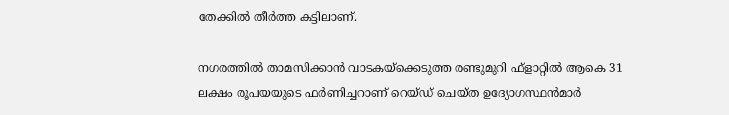തേക്കില്‍ തീര്‍ത്ത കട്ടിലാണ്‌.

നഗരത്തില്‍ താമസിക്കാന്‍ വാടകയ്‌ക്കെടുത്ത രണ്ടുമുറി ഫ്‌ളാറ്റില്‍ ആകെ 31 ലക്ഷം രൂപയയുടെ ഫര്‍ണിച്ചറാണ്‌ റെയ്‌ഡ്‌ ചെയ്‌ത ഉദ്യോഗസ്ഥന്‍മാര്‍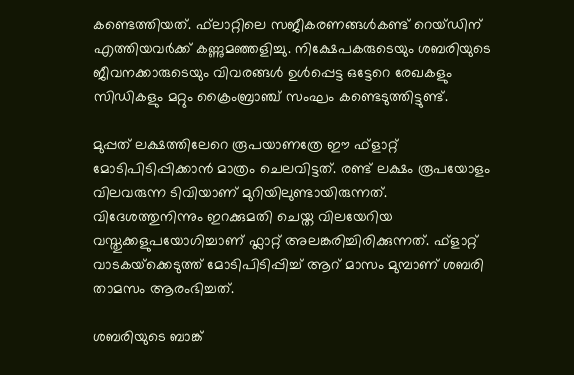കണ്ടെത്തിയത്‌. ഫ്‌ലാറ്റിലെ സജീകരണങ്ങള്‍കണ്ട്‌ റെയ്‌ഡിന്‌ എത്തിയവര്‍ക്ക്‌ കണ്ണുമഞ്ഞളിച്ചു. നിക്ഷേപകരുടെയും ശബരിയുടെ ജീവനക്കാരുടെയും വിവരങ്ങള്‍ ഉള്‍പ്പെട്ട ഒട്ടേറെ രേഖകളും സിഡികളും മറ്റും ക്രൈംബ്രാഞ്ച്‌ സംഘം കണ്ടെടുത്തിട്ടുണ്ട്‌.

മുപ്പത്‌ ലക്ഷത്തിലേറെ രൂപയാണത്രേ ഈ ഫ്‌ളാറ്റ്‌ മോടിപിടിപ്പിക്കാന്‍ മാത്രം ചെലവിട്ടത്‌. രണ്ട്‌ ലക്ഷം രൂപയോളം വിലവരുന്ന ടിവിയാണ്‌ മുറിയിലുണ്ടായിരുന്നത്‌. വിദേശത്തുനിന്നും ഇറക്കുമതി ചെയ്ത വിലയേറിയ വസ്തുക്കളുപയോഗിച്ചാണ് ഫ്ലാറ്റ് അലങ്കരിച്ചിരിക്കുന്നത്. ഫ്‌ളാറ്റ്‌ വാടകയ്‌ക്കെടുത്ത്‌ മോടിപിടിപ്പിച്ച്‌ ആറ്‌ മാസം മുമ്പാണ്‌ ശബരി താമസം ആരംഭിച്ചത്‌.

ശബരിയുടെ ബാങ്ക്‌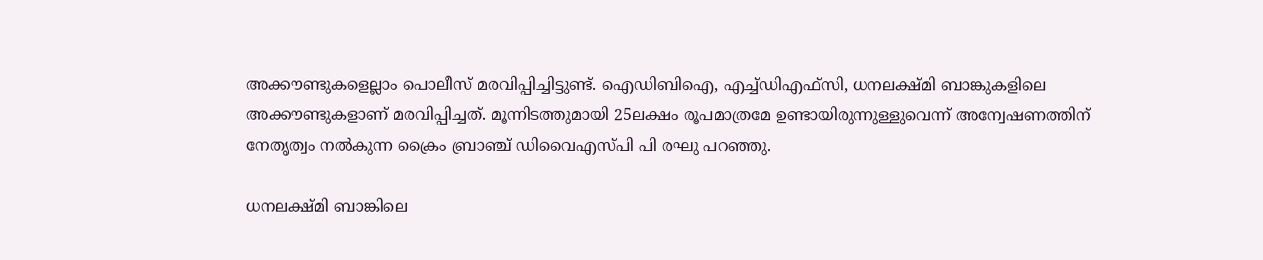അക്കൗണ്ടുകളെല്ലാം പൊലീസ്‌ മരവിപ്പിച്ചിട്ടുണ്ട്‌. ഐഡിബിഐ, എച്ച്‌ഡിഎഫ്‌സി, ധനലക്ഷ്‌മി ബാങ്കുകളിലെ അക്കൗണ്ടുകളാണ്‌ മരവിപ്പിച്ചത്‌. മൂന്നിടത്തുമായി 25ലക്ഷം രൂപമാത്രമേ ഉണ്ടായിരുന്നുള്ളുവെന്ന്‌ അന്വേഷണത്തിന്‌ നേതൃത്വം നല്‍കുന്ന ക്രൈം ബ്രാഞ്ച്‌ ഡിവൈഎസ്‌പി പി രഘു പറഞ്ഞു.

ധനലക്ഷ്‌മി ബാങ്കിലെ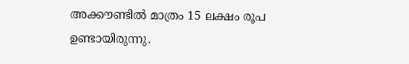അക്കൗണ്ടില്‍ മാത്രം 15 ലക്ഷം രൂപ ഉണ്ടായിരുന്നു.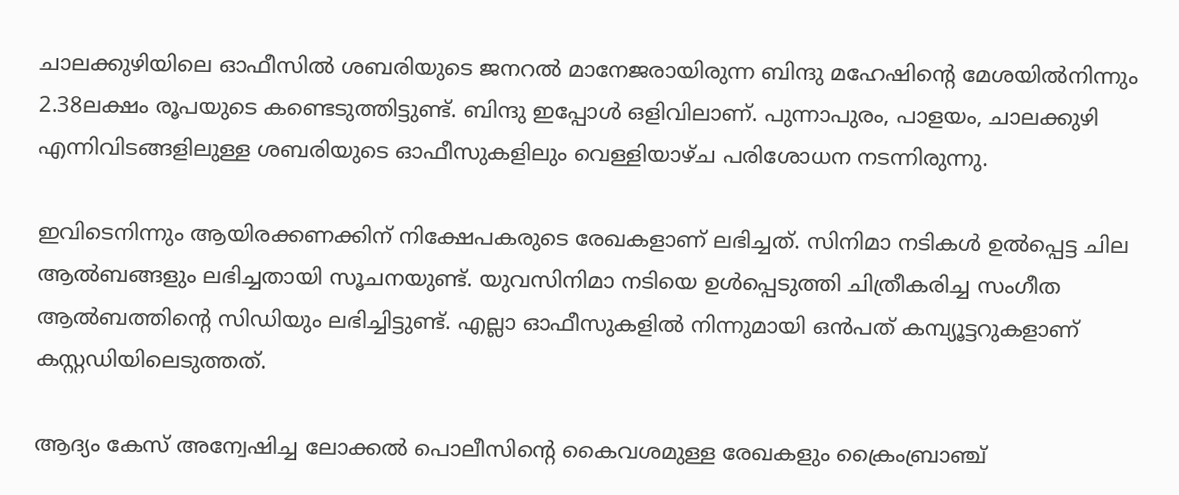ചാലക്കുഴിയിലെ ഓഫീസില്‍ ശബരിയുടെ ജനറല്‍ മാനേജരായിരുന്ന ബിന്ദു മഹേഷിന്റെ മേശയില്‍നിന്നും 2.38ലക്ഷം രൂപയുടെ കണ്ടെടുത്തിട്ടുണ്ട്‌. ബിന്ദു ഇപ്പോള്‍ ഒളിവിലാണ്‌. പുന്നാപുരം, പാളയം, ചാലക്കുഴി എന്നിവിടങ്ങളിലുള്ള ശബരിയുടെ ഓഫീസുകളിലും വെള്ളിയാഴ്‌ച പരിശോധന നടന്നിരുന്നു.

ഇവിടെനിന്നും ആയിരക്കണക്കിന്‌ നിക്ഷേപകരുടെ രേഖകളാണ്‌ ലഭിച്ചത്‌. സിനിമാ നടികള്‍ ഉല്‍പ്പെട്ട ചില ആല്‍ബങ്ങളും ലഭിച്ചതായി സൂചനയുണ്ട്‌. യുവസിനിമാ നടിയെ ഉള്‍പ്പെടുത്തി ചിത്രീകരിച്ച സംഗീത ആല്‍ബത്തിന്റെ സിഡിയും ലഭിച്ചിട്ടുണ്ട്‌. എല്ലാ ഓഫീസുകളില്‍ നിന്നുമായി ഒന്‍പത്‌ കമ്പ്യൂട്ടറുകളാണ്‌ കസ്റ്റഡിയിലെടുത്തത്‌.

ആദ്യം കേസ്‌ അന്വേഷിച്ച ലോക്കല്‍ പൊലീസിന്റെ കൈവശമുള്ള രേഖകളും ക്രൈംബ്രാഞ്ച്‌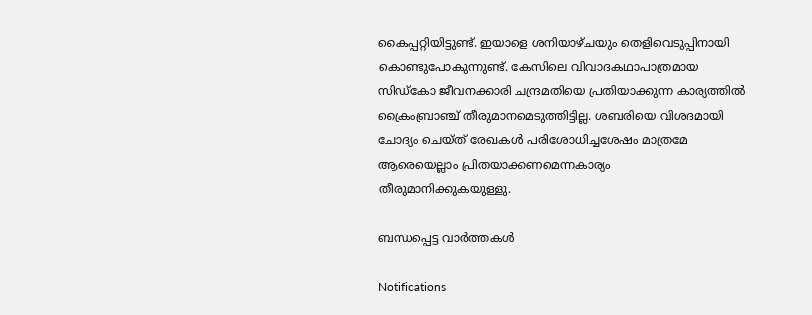കൈപ്പറ്റിയിട്ടുണ്ട്‌. ഇയാളെ ശനിയാഴ്‌ചയും തെളിവെടുപ്പിനായി കൊണ്ടുപോകുന്നുണ്ട്‌. കേസിലെ വിവാദകഥാപാത്രമായ സിഡ്‌കോ ജീവനക്കാരി ചന്ദ്രമതിയെ പ്രതിയാക്കുന്ന കാര്യത്തില്‍ ക്രൈംബ്രാഞ്ച്‌ തീരുമാനമെടുത്തിട്ടില്ല. ശബരിയെ വിശദമായി ചോദ്യം ചെയ്‌ത്‌ രേഖകള്‍ പരിശോധിച്ചശേഷം മാത്രമേ ആരെയെല്ലാം പ്രിതയാക്കണമെന്നകാര്യം തീരുമാനിക്കുകയുള്ളു.

ബന്ധപ്പെട്ട വാര്‍ത്തകള്‍

Notifications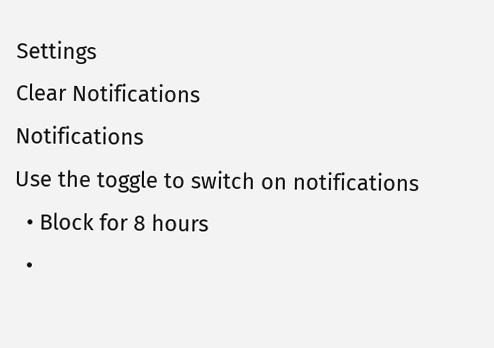Settings
Clear Notifications
Notifications
Use the toggle to switch on notifications
  • Block for 8 hours
  •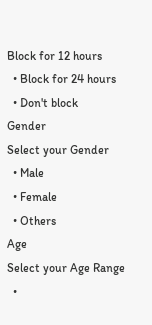Block for 12 hours
  • Block for 24 hours
  • Don't block
Gender
Select your Gender
  • Male
  • Female
  • Others
Age
Select your Age Range
  •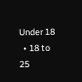Under 18
  • 18 to 25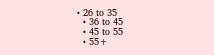• 26 to 35
  • 36 to 45
  • 45 to 55
  • 55+